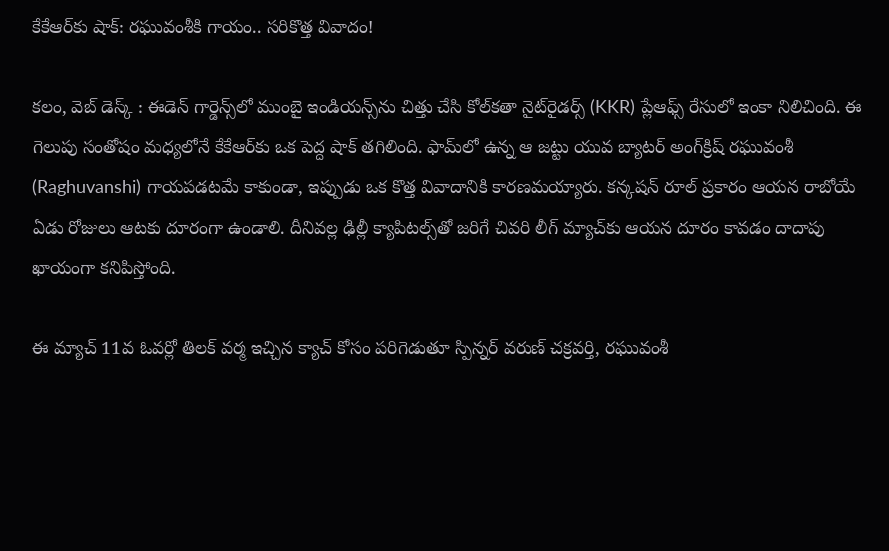కేకేఆర్‌కు షాక్: రఘువంశీకి గాయం.. సరికొత్త వివాదం!

కలం, వెబ్‌ డెస్క్‌ : ఈడెన్ గార్డెన్స్‌లో ముంబై ఇండియన్స్‌ను చిత్తు చేసి కోల్‌కతా నైట్‌రైడర్స్ (KKR) ప్లేఆఫ్స్ రేసులో ఇంకా నిలిచింది. ఈ గెలుపు సంతోషం మధ్యలోనే కేకేఆర్‌కు ఒక పెద్ద షాక్ తగిలింది. ఫామ్‌లో ఉన్న ఆ జట్టు యువ బ్యాటర్ అంగ్‌క్రిష్ రఘువంశీ (Raghuvanshi) గాయపడటమే కాకుండా, ఇప్పుడు ఒక కొత్త వివాదానికి కారణమయ్యారు. కన్కషన్ రూల్ ప్రకారం ఆయన రాబోయే ఏడు రోజులు ఆటకు దూరంగా ఉండాలి. దీనివల్ల ఢిల్లీ క్యాపిటల్స్‌తో జరిగే చివరి లీగ్ మ్యాచ్‌కు ఆయన దూరం కావడం దాదాపు ఖాయంగా కనిపిస్తోంది.

ఈ మ్యాచ్ 11వ ఓవర్లో తిలక్ వర్మ ఇచ్చిన క్యాచ్ కోసం పరిగెడుతూ స్పిన్నర్ వరుణ్ చక్రవర్తి, రఘువంశీ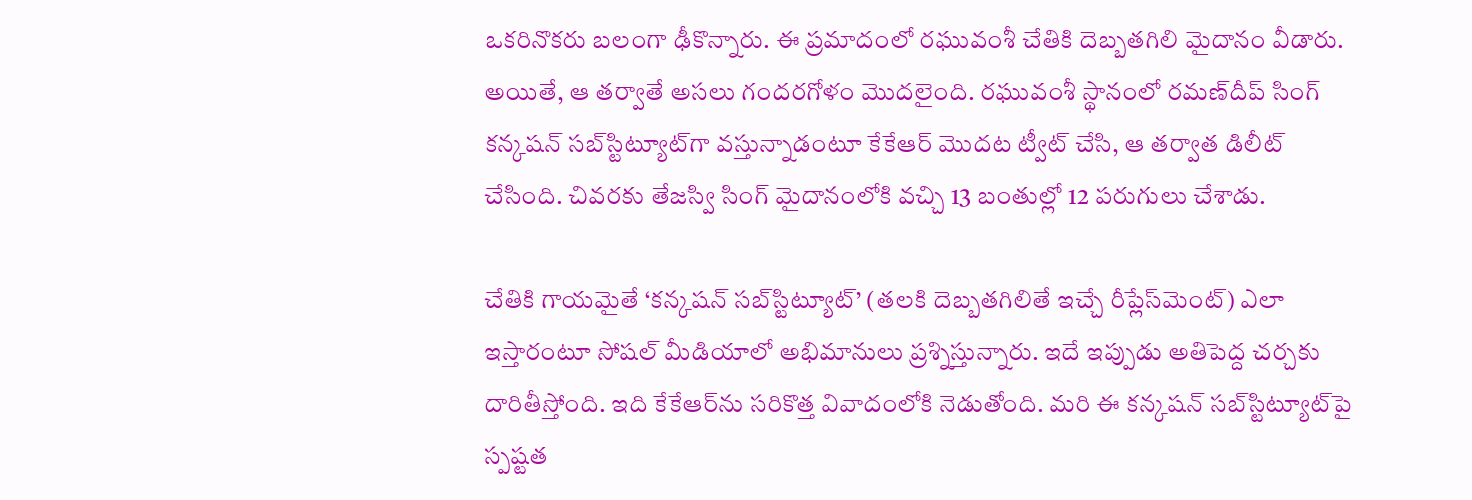ఒకరినొకరు బలంగా ఢీకొన్నారు. ఈ ప్రమాదంలో రఘువంశీ చేతికి దెబ్బతగిలి మైదానం వీడారు. అయితే, ఆ తర్వాతే అసలు గందరగోళం మొదలైంది. రఘువంశీ స్థానంలో రమణ్‌దీప్ సింగ్ కన్కషన్ సబ్‌స్టిట్యూట్‌గా వస్తున్నాడంటూ కేకేఆర్ మొదట ట్వీట్ చేసి, ఆ తర్వాత డిలీట్ చేసింది. చివరకు తేజస్వి సింగ్ మైదానంలోకి వచ్చి 13 బంతుల్లో 12 పరుగులు చేశాడు.

చేతికి గాయమైతే ‘కన్కషన్ సబ్‌స్టిట్యూట్’ (తలకి దెబ్బతగిలితే ఇచ్చే రీప్లేస్‌మెంట్) ఎలా ఇస్తారంటూ సోషల్ మీడియాలో అభిమానులు ప్రశ్నిస్తున్నారు. ఇదే ఇప్పుడు అతిపెద్ద చర్చకు దారితీస్తోంది. ఇది కేకేఆర్‌ను సరికొత్త వివాదంలోకి నెడుతోంది. మరి ఈ కన్కషన్ సబ్‌స్టిట్యూట్‌పై స్పష్టత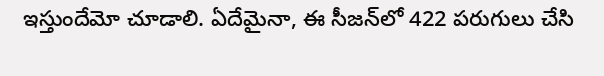ఇస్తుందేమో చూడాలి. ఏదేమైనా, ఈ సీజన్‌లో 422 పరుగులు చేసి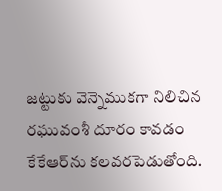జట్టుకు వెన్నెముకగా నిలిచిన రఘువంశీ దూరం కావడం కేకేఆర్‌ను కలవరపెడుతోంది.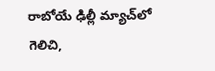రాబోయే ఢిల్లీ మ్యాచ్‌లో గెలిచి,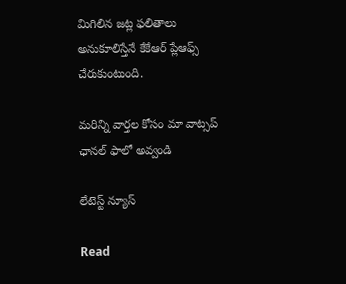మిగిలిన జట్ల ఫలితాలు అనుకూలిస్తేనే కేకేఆర్ ప్లేఆఫ్స్ చేరుకుంటుంది.

మ‌రిన్ని వార్త‌ల కోసం మా వాట్స‌ప్ ఛాన‌ల్ ఫాలో అవ్వండి

లేటెస్ట్ న్యూస్‌

Read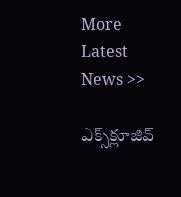More Latest News >>

ఎక్స్‌క్లూజివ్‌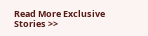Read More Exclusive Stories >>